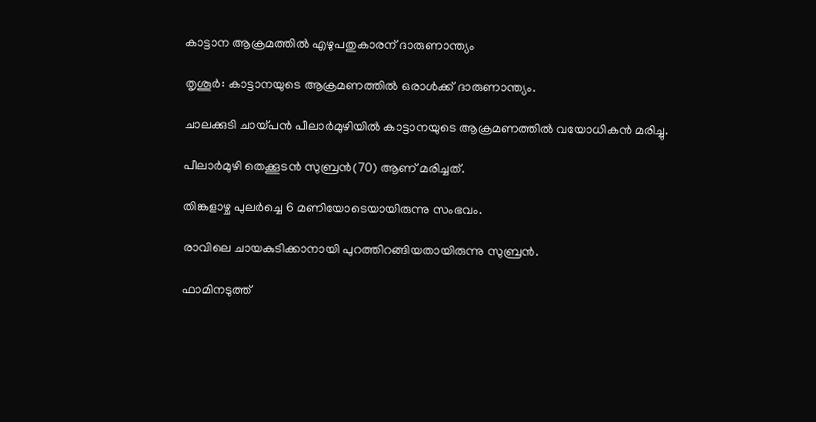കാട്ടാന ആക്രമത്തില്‍ എഴുപതുകാരന് ദാരുണാന്ത്യം

തൃശൂര്‍: കാട്ടാനയുടെ ആക്രമണത്തില്‍ ഒരാള്‍ക്ക് ദാരുണാന്ത്യം.

ചാലക്കുടി ചായ്പന്‍ പീലാര്‍മുഴിയില്‍ കാട്ടാനയുടെ ആക്രമണത്തില്‍ വയോധികന്‍ മരിച്ചു.

പീലാര്‍മുഴി തെക്കൂടന്‍ സുബ്രന്‍(70) ആണ് മരിച്ചത്.

തിങ്കളാഴ്ച പുലര്‍ച്ചെ 6 മണിയോടെയായിരുന്നു സംഭവം.

രാവിലെ ചായകുടിക്കാനായി പുറത്തിറങ്ങിയതായിരുന്നു സുബ്രന്‍.

ഫാമിനടുത്ത്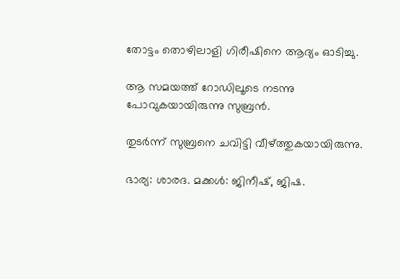തോട്ടം തൊഴിലാളി ഗിരീഷിനെ ആദ്യം ഓടിച്ചു.

ആ സമയത്ത് റോഡിലൂടെ നടന്നു പോവുകയായിരുന്നു സുബ്രന്‍.

തുടര്‍ന്ന് സുബ്രനെ ചവിട്ടി വീഴ്ത്തുകയായിരുന്നു.

ഭാര്യ: ശാരദ. മക്കള്‍: ജിനീഷ്, ജിഷ.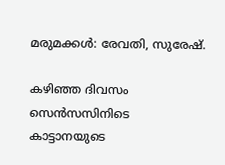മരുമക്കള്‍: രേവതി, സുരേഷ്.

കഴിഞ്ഞ ദിവസം സെന്‍സസിനിടെ കാട്ടാനയുടെ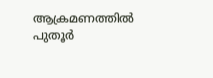ആക്രമണത്തില്‍ പുതൂര്‍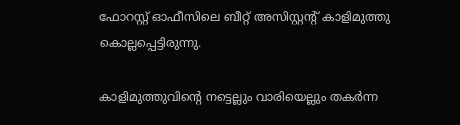ഫോറസ്റ്റ് ഓഫീസിലെ ബീറ്റ് അസിസ്റ്റന്റ് കാളിമുത്തു കൊല്ലപ്പെട്ടിരുന്നു.

കാളിമുത്തുവിന്റെ നട്ടെല്ലും വാരിയെല്ലും തകര്‍ന്ന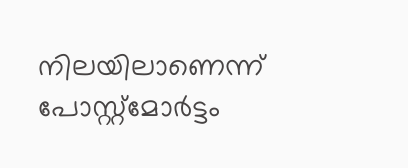നിലയിലാണെന്ന് പോസ്റ്റ്മോര്‍ട്ടം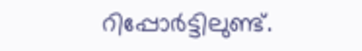റിപ്പോര്‍ട്ടിലുണ്ട്.